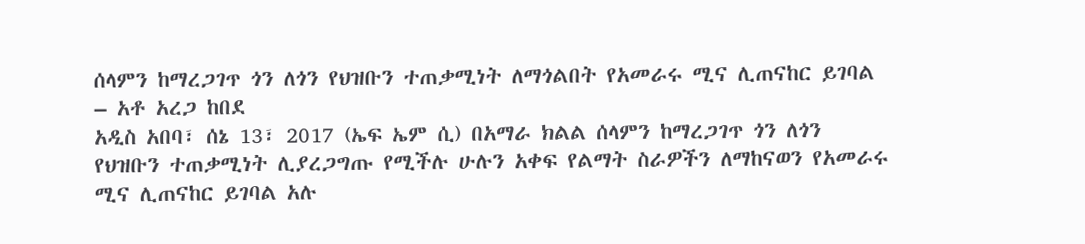ሰላምን ከማረጋገጥ ጎን ለጎን የህዝቡን ተጠቃሚነት ለማጎልበት የአመራሩ ሚና ሊጠናከር ይገባል – አቶ አረጋ ከበደ
አዲስ አበባ፣ ሰኔ 13፣ 2017 (ኤፍ ኤም ሲ) በአማራ ክልል ሰላምን ከማረጋገጥ ጎን ለጎን የህዝቡን ተጠቃሚነት ሊያረጋግጡ የሚችሉ ሁሉን አቀፍ የልማት ስራዎችን ለማከናወን የአመራሩ ሚና ሊጠናከር ይገባል አሉ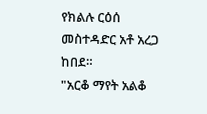የክልሉ ርዕሰ መስተዳድር አቶ አረጋ ከበደ።
"አርቆ ማየት አልቆ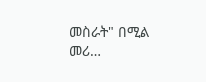መስራት" በሚል መሪ…